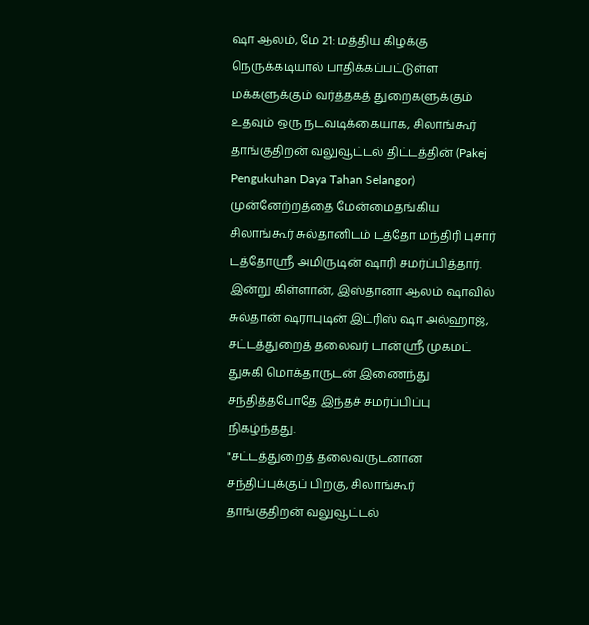ஷா ஆலம், மே 21: மத்திய கிழக்கு நெருக்கடியால் பாதிக்கப்பட்டுள்ள மக்களுக்கும் வர்த்தகத் துறைகளுக்கும் உதவும் ஒரு நடவடிக்கையாக, சிலாங்கூர் தாங்குதிறன் வலுவூட்டல் திட்டத்தின் (Pakej Pengukuhan Daya Tahan Selangor) முன்னேற்றத்தை மேன்மைதங்கிய சிலாங்கூர் சுல்தானிடம் டத்தோ மந்திரி புசார் டத்தோஸ்ரீ அமிருடின் ஷாரி சமர்ப்பித்தார்.
இன்று கிள்ளான், இஸ்தானா ஆலம் ஷாவில் சுல்தான் ஷராபுடின் இட்ரிஸ் ஷா அல்ஹாஜ், சட்டத்துறைத் தலைவர் டான்ஸ்ரீ முகமட் துசுகி மொக்தாருடன் இணைந்து சந்தித்தபோதே இந்தச் சமர்ப்பிப்பு நிகழ்ந்தது.
"சட்டத்துறைத் தலைவருடனான சந்திப்புக்குப் பிறகு, சிலாங்கூர் தாங்குதிறன் வலுவூட்டல்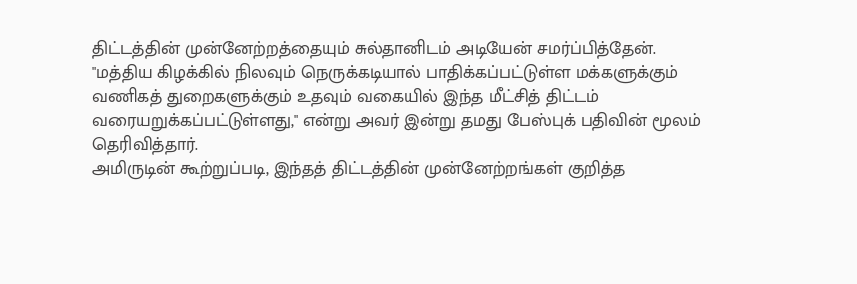திட்டத்தின் முன்னேற்றத்தையும் சுல்தானிடம் அடியேன் சமர்ப்பித்தேன்.
"மத்திய கிழக்கில் நிலவும் நெருக்கடியால் பாதிக்கப்பட்டுள்ள மக்களுக்கும் வணிகத் துறைகளுக்கும் உதவும் வகையில் இந்த மீட்சித் திட்டம் வரையறுக்கப்பட்டுள்ளது," என்று அவர் இன்று தமது பேஸ்புக் பதிவின் மூலம் தெரிவித்தார்.
அமிருடின் கூற்றுப்படி, இந்தத் திட்டத்தின் முன்னேற்றங்கள் குறித்த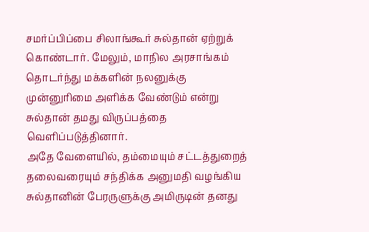சமர்ப்பிப்பை சிலாங்கூர் சுல்தான் ஏற்றுக் கொண்டார். மேலும், மாநில அரசாங்கம் தொடர்ந்து மக்களின் நலனுக்கு முன்னுரிமை அளிக்க வேண்டும் என்று சுல்தான் தமது விருப்பத்தை வெளிப்படுத்தினார்.
அதே வேளையில், தம்மையும் சட்டத்துறைத் தலைவரையும் சந்திக்க அனுமதி வழங்கிய சுல்தானின் பேரருளுக்கு அமிருடின் தனது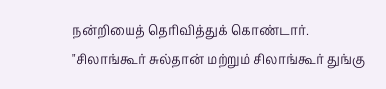நன்றியைத் தெரிவித்துக் கொண்டார்.
"சிலாங்கூர் சுல்தான் மற்றும் சிலாங்கூர் துங்கு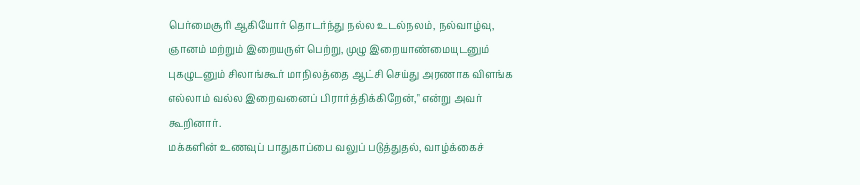பெர்மைசூரி ஆகியோர் தொடர்ந்து நல்ல உடல்நலம், நல்வாழ்வு, ஞானம் மற்றும் இறையருள் பெற்று, முழு இறையாண்மையுடனும் புகழுடனும் சிலாங்கூர் மாநிலத்தை ஆட்சி செய்து அரணாக விளங்க எல்லாம் வல்ல இறைவனைப் பிரார்த்திக்கிறேன்," என்று அவர் கூறினார்.
மக்களின் உணவுப் பாதுகாப்பை வலுப் படுத்துதல், வாழ்க்கைச்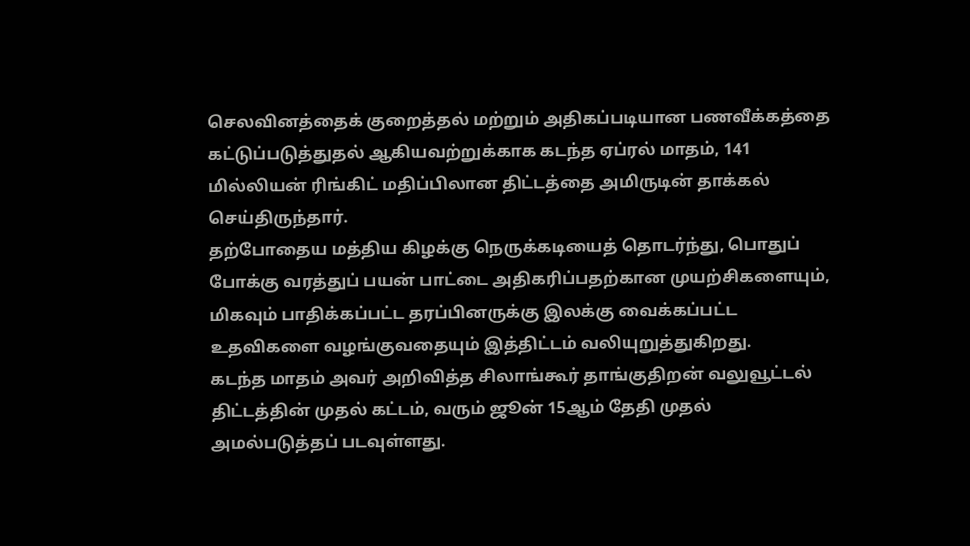செலவினத்தைக் குறைத்தல் மற்றும் அதிகப்படியான பணவீக்கத்தை கட்டுப்படுத்துதல் ஆகியவற்றுக்காக கடந்த ஏப்ரல் மாதம், 141 மில்லியன் ரிங்கிட் மதிப்பிலான திட்டத்தை அமிருடின் தாக்கல் செய்திருந்தார்.
தற்போதைய மத்திய கிழக்கு நெருக்கடியைத் தொடர்ந்து, பொதுப் போக்கு வரத்துப் பயன் பாட்டை அதிகரிப்பதற்கான முயற்சிகளையும், மிகவும் பாதிக்கப்பட்ட தரப்பினருக்கு இலக்கு வைக்கப்பட்ட உதவிகளை வழங்குவதையும் இத்திட்டம் வலியுறுத்துகிறது.
கடந்த மாதம் அவர் அறிவித்த சிலாங்கூர் தாங்குதிறன் வலுவூட்டல் திட்டத்தின் முதல் கட்டம், வரும் ஜூன் 15ஆம் தேதி முதல் அமல்படுத்தப் படவுள்ளது.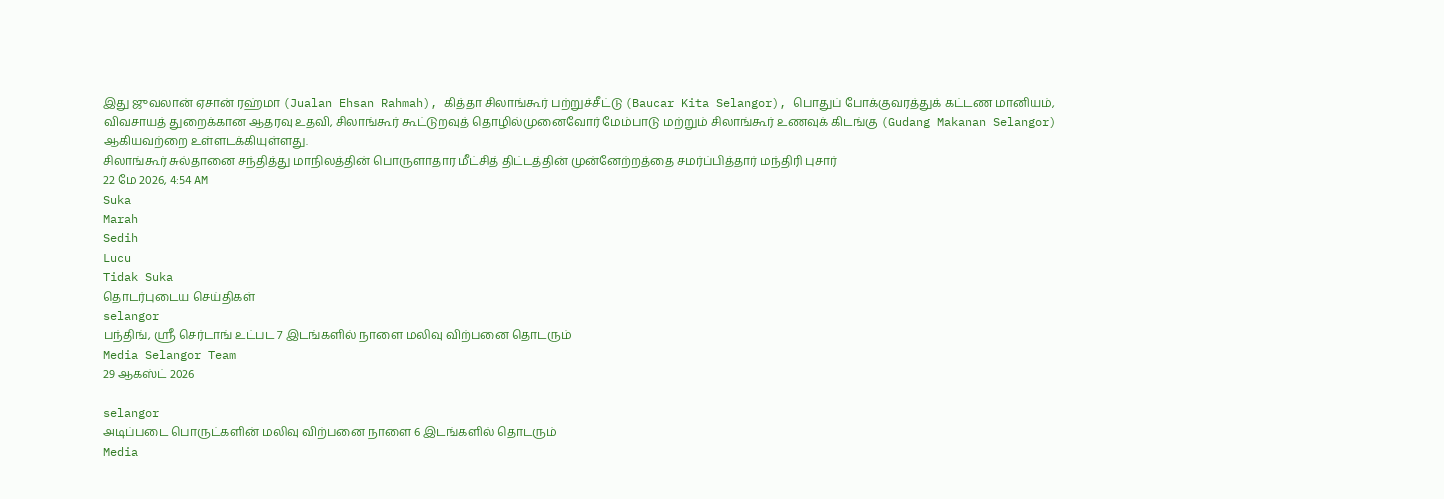இது ஜுவலான் ஏசான் ரஹ்மா (Jualan Ehsan Rahmah), கித்தா சிலாங்கூர் பற்றுச்சீட்டு (Baucar Kita Selangor), பொதுப் போக்குவரத்துக் கட்டண மானியம், விவசாயத் துறைக்கான ஆதரவு உதவி, சிலாங்கூர் கூட்டுறவுத் தொழில்முனைவோர் மேம்பாடு மற்றும் சிலாங்கூர் உணவுக் கிடங்கு (Gudang Makanan Selangor) ஆகியவற்றை உள்ளடக்கியுள்ளது.
சிலாங்கூர் சுல்தானை சந்தித்து மாநிலத்தின் பொருளாதார மீட்சித் திட்டத்தின் முன்னேற்றத்தை சமர்ப்பித்தார் மந்திரி புசார்
22 மே 2026, 4:54 AM
Suka
Marah
Sedih
Lucu
Tidak Suka
தொடர்புடைய செய்திகள்
selangor
பந்திங், ஶ்ரீ செர்டாங் உட்பட 7 இடங்களில் நாளை மலிவு விற்பனை தொடரும்
Media Selangor Team
29 ஆகஸ்ட் 2026

selangor
அடிப்படை பொருட்களின் மலிவு விற்பனை நாளை 6 இடங்களில் தொடரும்
Media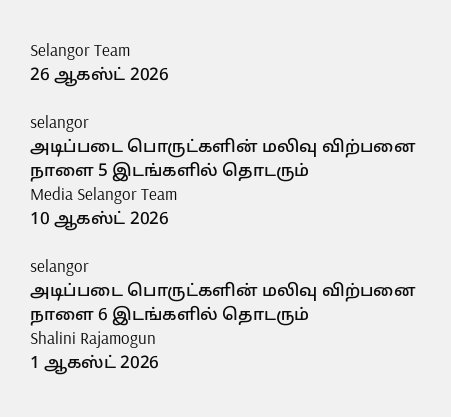Selangor Team
26 ஆகஸ்ட் 2026

selangor
அடிப்படை பொருட்களின் மலிவு விற்பனை நாளை 5 இடங்களில் தொடரும்
Media Selangor Team
10 ஆகஸ்ட் 2026

selangor
அடிப்படை பொருட்களின் மலிவு விற்பனை நாளை 6 இடங்களில் தொடரும்
Shalini Rajamogun
1 ஆகஸ்ட் 2026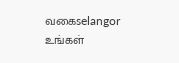வகைselangor
உங்கள்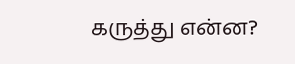கருத்து என்ன?